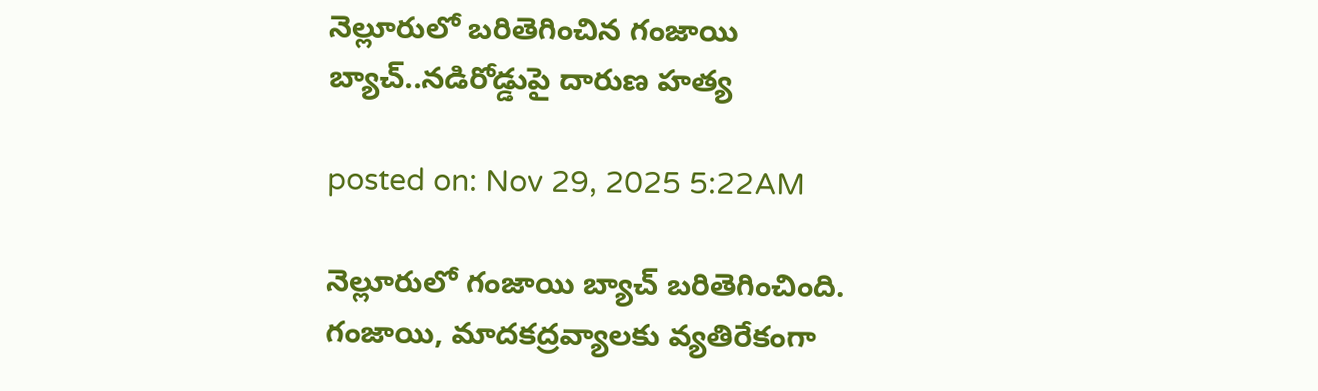నెల్లూరులో బరితెగించిన గంజాయి బ్యాచ్..నడిరోడ్డుపై దారుణ హత్య

posted on: Nov 29, 2025 5:22AM

నెల్లూరులో గంజాయి బ్యాచ్ బరితెగించింది.  గంజాయి, మాదకద్రవ్యాలకు వ్యతిరేకంగా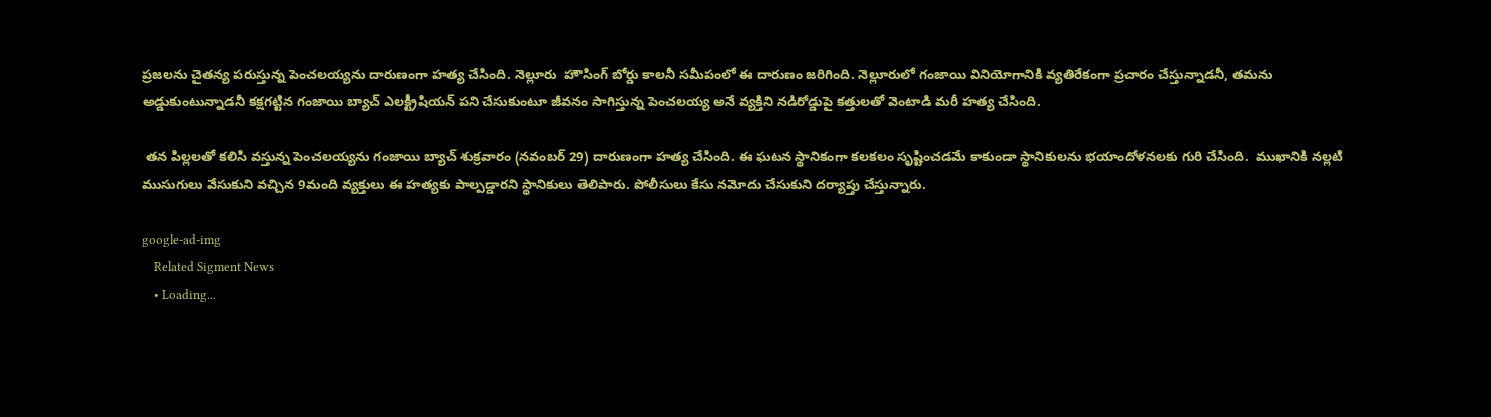ప్రజలను చైతన్య పరుస్తున్న పెంచలయ్యను దారుణంగా హత్య చేసింది. నెల్లూరు  హౌసింగ్‌ బోర్డు కాలనీ సమీపంలో ఈ దారుణం జరిగింది. నెల్లూరులో గంజాయి వినియోగానికి వ్యతిరేకంగా ప్రచారం చేస్తున్నాడనీ, తమను అడ్డుకుంటున్నాడనీ కక్షగట్టిన గంజాయి బ్యాచ్ ఎలక్ట్రీషియన్ పని చేసుకుంటూ జీవనం సాగిస్తున్న పెంచలయ్య అనే వ్యక్తిని నడిరోడ్డుపై కత్తులతో వెంటాడి మరీ హత్య చేసింది.

 తన పిల్లలతో కలిసి వస్తున్న పెంచలయ్యను గంజాయి బ్యాచ్ శుక్రవారం (నవంబర్ 29) దారుణంగా హత్య చేసింది. ఈ ఘటన స్థానికంగా కలకలం సృష్టించడమే కాకుండా స్థానికులను భయాందోళనలకు గురి చేసింది.  ముఖానికి నల్లటి ముసుగులు వేసుకుని వచ్చిన 9మంది వ్యక్తులు ఈ హత్యకు పాల్పడ్డారని స్థానికులు తెలిపారు. పోలీసులు కేసు నమోదు చేసుకుని దర్యాప్తు చేస్తున్నారు.

google-ad-img
    Related Sigment News
    • Loading...